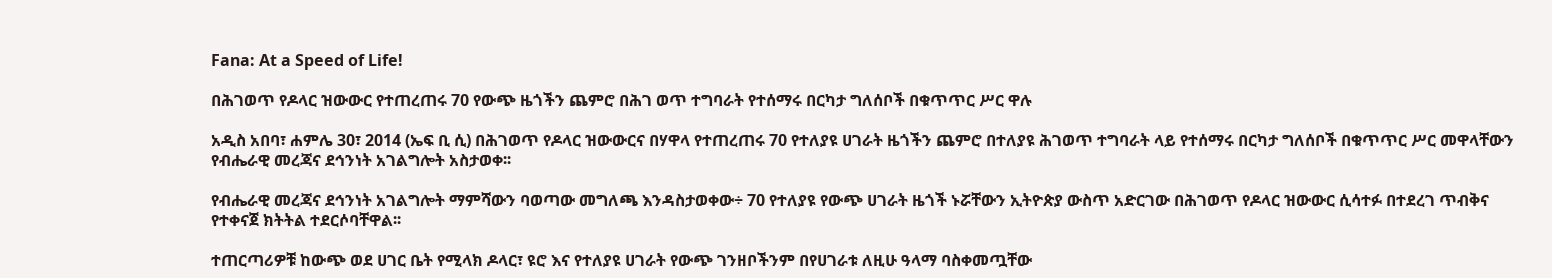Fana: At a Speed of Life!

በሕገወጥ የዶላር ዝውውር የተጠረጠሩ 70 የውጭ ዜጎችን ጨምሮ በሕገ ወጥ ተግባራት የተሰማሩ በርካታ ግለሰቦች በቁጥጥር ሥር ዋሉ

አዲስ አበባ፣ ሐምሌ 30፣ 2014 (ኤፍ ቢ ሲ) በሕገወጥ የዶላር ዝውውርና በሃዋላ የተጠረጠሩ 70 የተለያዩ ሀገራት ዜጎችን ጨምሮ በተለያዩ ሕገወጥ ተግባራት ላይ የተሰማሩ በርካታ ግለሰቦች በቁጥጥር ሥር መዋላቸውን የብሔራዊ መረጃና ደኅንነት አገልግሎት አስታወቀ፡፡

የብሔራዊ መረጃና ደኅንነት አገልግሎት ማምሻውን ባወጣው መግለጫ እንዳስታወቀው÷ 70 የተለያዩ የውጭ ሀገራት ዜጎች ኑሯቸውን ኢትዮጵያ ውስጥ አድርገው በሕገወጥ የዶላር ዝውውር ሲሳተፉ በተደረገ ጥብቅና የተቀናጀ ክትትል ተደርሶባቸዋል፡፡

ተጠርጣሪዎቹ ከውጭ ወደ ሀገር ቤት የሚላክ ዶላር፣ ዩሮ እና የተለያዩ ሀገራት የውጭ ገንዘቦችንም በየሀገራቱ ለዚሁ ዓላማ ባስቀመጧቸው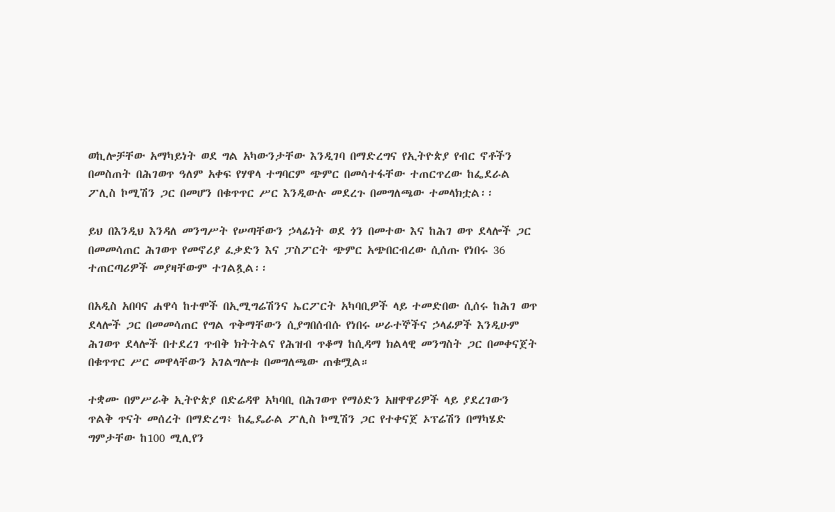ወኪሎቻቸው አማካይነት ወደ ግል አካውንታቸው እንዲገባ በማድረግና የኢትዮጵያ የብር ኖቶችን በመስጠት በሕገወጥ ዓለም አቀፍ የሃዋላ ተግባርም ጭምር በመሳተፋቸው ተጠርጥረው ከፌደራል ፖሊስ ኮሚሽን ጋር በመሆን በቁጥጥር ሥር እንዲውሉ መደረጉ በመግለጫው ተመላክቷል፡፡

ይህ በእንዲህ እንዳለ መንግሥት የሠጣቸውን ኃላፊነት ወደ ጎን በመተው እና ከሕገ ወጥ ደላሎች ጋር በመመሳጠር ሕገወጥ የመኖሪያ ፈቃድን እና ፓስፖርት ጭምር አጭበርብረው ሲሰጡ የነበሩ 36 ተጠርጣሪዎች መያዛቸውም ተገልጿል፡፡

በአዲስ አበባና ሐዋሳ ከተሞች በኢሚግሬሽንና ኤርፖርት አካባቢዎች ላይ ተመድበው ሲሰሩ ከሕገ ወጥ ደላሎች ጋር በመመሳጠር የግል ጥቅማቸውን ሲያግበሰብሱ የነበሩ ሠራተኞችና ኃላፊዎች እንዲሁም ሕገወጥ ደላሎች በተደረገ ጥብቅ ክትትልና የሕዝብ ጥቆማ ከሲዳማ ክልላዊ መንግስት ጋር በመቀናጀት በቁጥጥር ሥር መዋላቸውን አገልግሎቱ በመግለጫው ጠቁሟል።

ተቋሙ በምሥራቅ ኢትዮጵያ በድሬዳዋ አካባቢ በሕገወጥ የማዕድን አዘዋዋሪዎች ላይ ያደረገውን ጥልቅ ጥናት መሰረት በማድረግ፥ ከፌዴራል ፖሊስ ኮሚሽን ጋር የተቀናጀ ኦፕሬሽን በማካሄድ ግምታቸው ከ100 ሚሊየን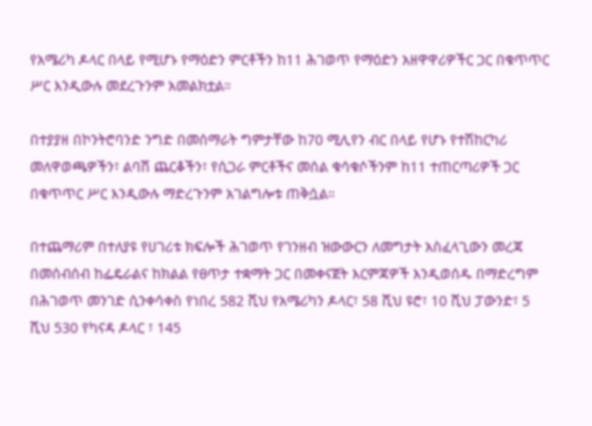የአሜሪካ ዶላር በላይ የሚሆኑ የማዕድን ምርቶችን ከ11 ሕገወጥ የማዕድን አዘዋዋሪዎችር ጋር በቁጥጥር ሥር እንዲውሉ መደረጉንም አመልክቷል።

በተያያዘ በኮንትሮባንድ ንግድ በመሰማራት ግምታቸው ከ70 ሚሊየን ብር በላይ የሆኑ የተሽከርካሪ መለዋወጫዎችን፣ ልባሽ ጨርቆችን፣ የሲጋራ ምርቶችና መሰል ቁሳቁሶችንም ከ11 ተጠርጣሪዎች ጋር በቁጥጥር ሥር እንዲውሉ ማድረጉንም አገልግሎቱ ጠቅሷል።

በተጨማሪም በተለያዩ የሀገሪቱ ክፍሎች ሕገወጥ የገንዘብ ዝውውርን ለመግታት አስፈላጊውን መረጃ በመሰብሰብ ከፌዴራልና ከክልል የፀጥታ ተቋማት ጋር በመቀናጀት እርምጃዎች እንዲወሰዱ በማድረግም በሕገወጥ መንገድ ሲንቀሳቀስ የነበረ 582 ሺህ የአሜሪካን ዶላር፣ 58 ሺህ ዩሮ፣ 10 ሺህ ፓውንድ፣ 5 ሺህ 530 የካናዳ ዶላር ፣ 145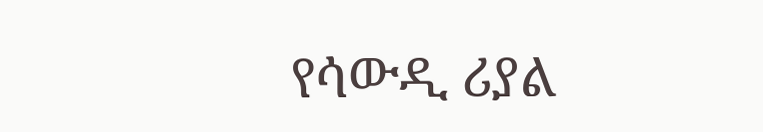የሳውዲ ሪያል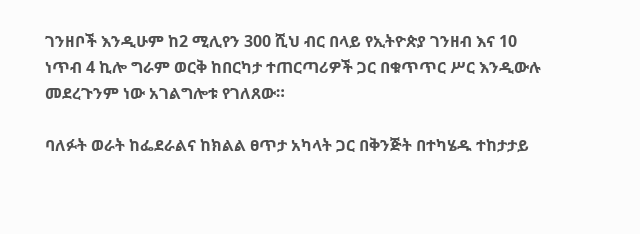ገንዘቦች እንዲሁም ከ2 ሚሊየን 300 ሺህ ብር በላይ የኢትዮጵያ ገንዘብ እና 10 ነጥብ 4 ኪሎ ግራም ወርቅ ከበርካታ ተጠርጣሪዎች ጋር በቁጥጥር ሥር እንዲውሉ መደረጉንም ነው አገልግሎቱ የገለጸው።

ባለፉት ወራት ከፌደራልና ከክልል ፀጥታ አካላት ጋር በቅንጅት በተካሄዱ ተከታታይ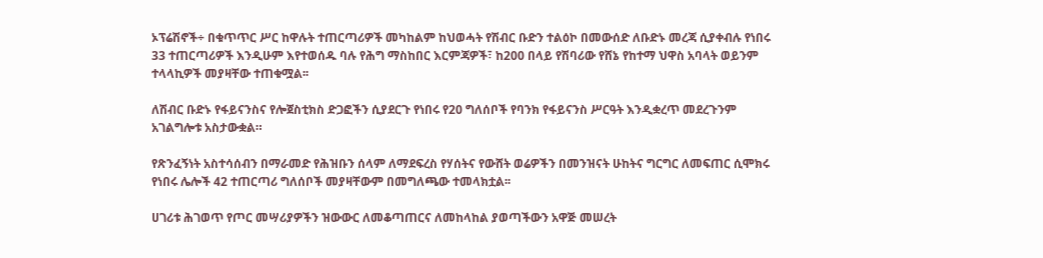ኦፕሬሽኖች÷ በቁጥጥር ሥር ከዋሉት ተጠርጣሪዎች መካከልም ከህወሓት የሽብር ቡድን ተልዕኮ በመውሰድ ለቡድኑ መረጃ ሲያቀብሉ የነበሩ 33 ተጠርጣሪዎች እንዲሁም እየተወሰዱ ባሉ የሕግ ማስከበር እርምጃዎች፣ ከ200 በላይ የሽባሪው የሸኔ የከተማ ህዋስ አባላት ወይንም ተላላኪዎች መያዛቸው ተጠቁሟል፡፡

ለሽብር ቡድኑ የፋይናንስና የሎጀስቲክስ ድጋፎችን ሲያደርጉ የነበሩ የ20 ግለሰቦች የባንክ የፋይናንስ ሥርዓት እንዲቋረጥ መደረጉንም አገልግሎቱ አስታውቋል።

የጽንፈኝነት አስተሳሰብን በማራመድ የሕዝቡን ሰላም ለማደፍረስ የሃሰትና የውሸት ወሬዎችን በመንዝናት ሁከትና ግርግር ለመፍጠር ሲሞክሩ የነበሩ ሌሎች 42 ተጠርጣሪ ግለሰቦች መያዛቸውም በመግለጫው ተመላክቷል፡፡

ሀገሪቱ ሕገወጥ የጦር መሣሪያዎችን ዝውውር ለመቆጣጠርና ለመከላከል ያወጣችውን አዋጅ መሠረት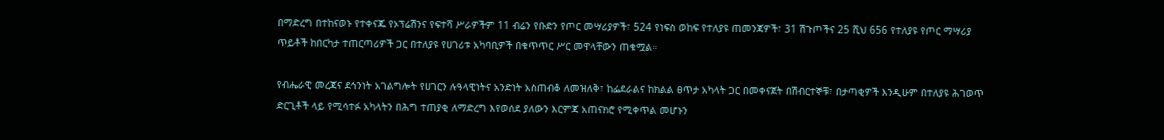በማድረግ በተከናወኑ የተቀናጁ የኦፕሬሽንና የፍተሻ ሥራዎችም 11 ብሬን የቡድን የጦር መሣሪያዎች፣ 524 የነፍስ ወከፍ የተለያዩ ጠመንጃዎች፣ 31 ሽጉጦችና 25 ሺህ 656 የተለያዩ የጦር ማሣሪያ ጥይቶች ከበርካታ ተጠርጣሪዎች ጋር በተለያዩ የሀገሪቱ አካባቢዎች በቁጥጥር ሥር መዋላቸውን ጠቁሟል።

የብሔራዊ መረጃና ደኅንነት አገልግሎት የሀገርን ሉዓላዊነትና አንድነት አስጠብቆ ለመዝለቅ፣ ከፌደራልና ከክልል ፀጥታ አካላት ጋር በመቀናጀት በሽብርተኞቹ፣ በታጣቂዎች እንዲሁም በተለያዩ ሕገወጥ ድርጊቶች ላይ የሚሳተፉ አካላትን በሕግ ተጠያቂ ለማድረግ እየወሰደ ያለውን እርምጃ አጠናክሮ የሚቀጥል መሆኑን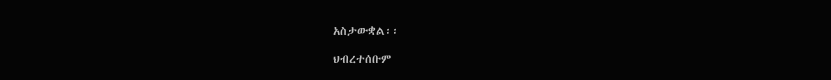አስታውቋል፡፡

ህብረተሰቡም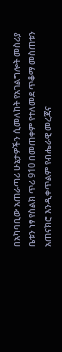በአካባቢው አጠራጣሪ ሁኔታዎችን ሲመለከት የአገልግሎት መስሪያ ቤቱን ነፃ የስልክ ጥሪ 910 በመጠቀም የተለመደ ጥቆማ መስጠቱን አጠናክሮ እንዲቀጥልም የብሔራዊ መረጃና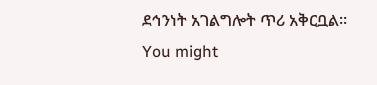ደኅንነት አገልግሎት ጥሪ አቅርቧል።
You might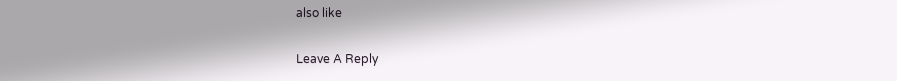also like

Leave A Reply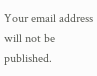Your email address will not be published.